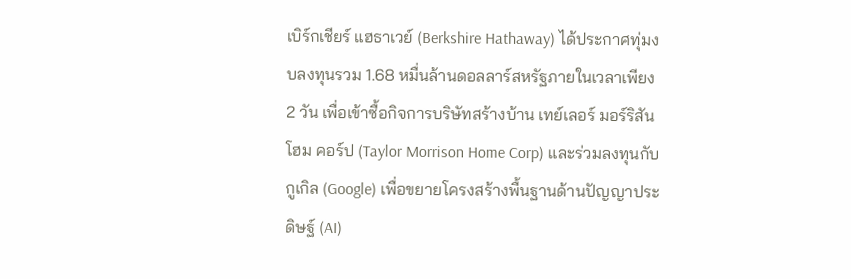เบิร์กเชียร์ แฮธาเวย์ (Berkshire Hathaway) ได้ประกาศทุ่มงบลงทุนรวม 1.68 หมื่นล้านดอลลาร์สหรัฐภายในเวลาเพียง 2 วัน เพื่อเข้าซื้อกิจการบริษัทสร้างบ้าน เทย์เลอร์ มอร์ริสัน โฮม คอร์ป (Taylor Morrison Home Corp) และร่วมลงทุนกับกูเกิล (Google) เพื่อขยายโครงสร้างพื้นฐานด้านปัญญาประดิษฐ์ (AI)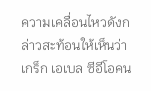ความเคลื่อนไหวดังกล่าวสะท้อนให้เห็นว่า เกร็ก เอเบล ซีอีโอคน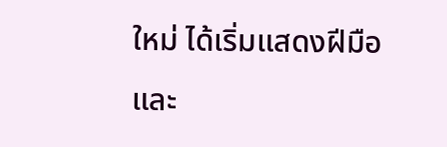ใหม่ ได้เริ่มแสดงฝีมือและ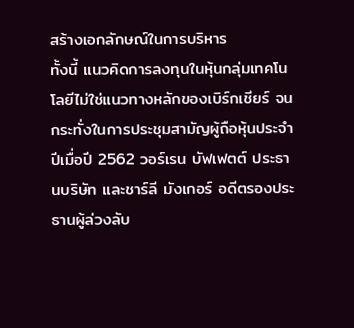สร้างเอกลักษณ์ในการบริหาร
ทั้งนี้ แนวคิดการลงทุนในหุ้นกลุ่มเทคโนโลยีไม่ใช่แนวทางหลักของเบิร์กเชียร์ จนกระทั่งในการประชุมสามัญผู้ถือหุ้นประจำปีเมื่อปี 2562 วอร์เรน บัฟเฟตต์ ประธานบริษัท และชาร์ลี มังเกอร์ อดีตรองประธานผู้ล่วงลับ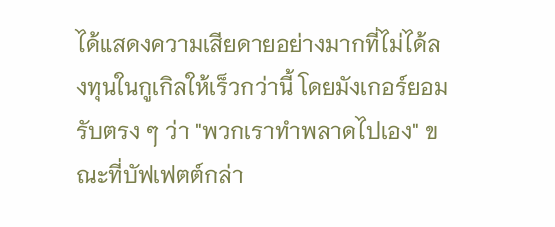ได้แสดงความเสียดายอย่างมากที่ไม่ได้ลงทุนในกูเกิลให้เร็วกว่านี้ โดยมังเกอร์ยอมรับตรง ๆ ว่า "พวกเราทำพลาดไปเอง" ขณะที่บัฟเฟตต์กล่า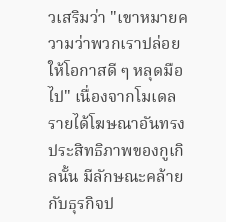วเสริมว่า "เขาหมายความว่าพวกเราปล่อยให้โอกาสดี ๆ หลุดมือไป" เนื่องจากโมเดลรายได้โฆษณาอันทรงประสิทธิภาพของกูเกิลนั้น มีลักษณะคล้ายกับธุรกิจป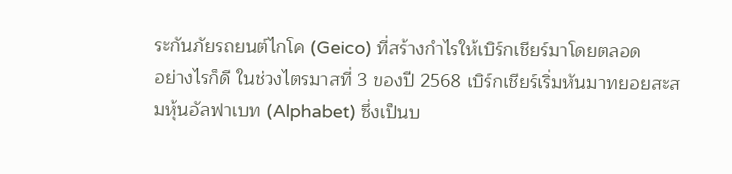ระกันภัยรถยนต์ไกโค (Geico) ที่สร้างกำไรให้เบิร์กเชียร์มาโดยตลอด
อย่างไรก็ดี ในช่วงไตรมาสที่ 3 ของปี 2568 เบิร์กเชียร์เริ่มหันมาทยอยสะสมหุ้นอัลฟาเบท (Alphabet) ซึ่งเป็นบ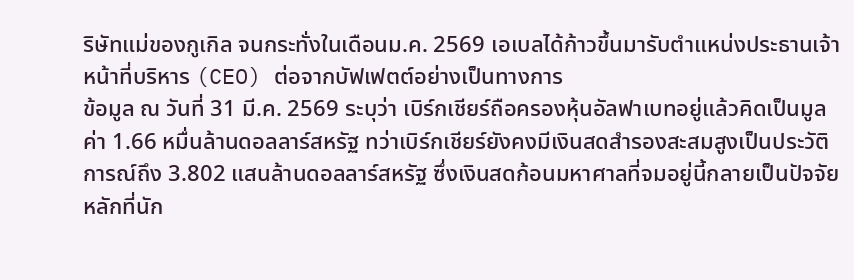ริษัทแม่ของกูเกิล จนกระทั่งในเดือนม.ค. 2569 เอเบลได้ก้าวขึ้นมารับตำแหน่งประธานเจ้าหน้าที่บริหาร (CEO) ต่อจากบัฟเฟตต์อย่างเป็นทางการ
ข้อมูล ณ วันที่ 31 มี.ค. 2569 ระบุว่า เบิร์กเชียร์ถือครองหุ้นอัลฟาเบทอยู่แล้วคิดเป็นมูลค่า 1.66 หมื่นล้านดอลลาร์สหรัฐ ทว่าเบิร์กเชียร์ยังคงมีเงินสดสำรองสะสมสูงเป็นประวัติการณ์ถึง 3.802 แสนล้านดอลลาร์สหรัฐ ซึ่งเงินสดก้อนมหาศาลที่จมอยู่นี้กลายเป็นปัจจัยหลักที่นัก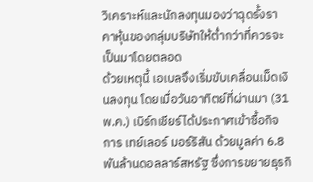วิเคราะห์และนักลงทุนมองว่าฉุดรั้งราคาหุ้นของกลุ่มบริษัทให้ต่ำกว่าที่ควรจะเป็นมาโดยตลอด
ด้วยเหตุนี้ เอเบลจึงเริ่มขับเคลื่อนเม็ดเงินลงทุน โดยเมื่อวันอาทิตย์ที่ผ่านมา (31 พ.ค.) เบิร์กเชียร์ได้ประกาศเข้าซื้อกิจการ เทย์เลอร์ มอร์ริสัน ด้วยมูลค่า 6.8 พันล้านดอลลาร์สหรัฐ ซึ่งการขยายธุรกิ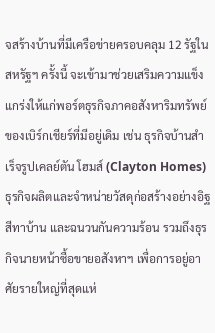จสร้างบ้านที่มีเครือข่ายครอบคลุม 12 รัฐในสหรัฐฯ ครั้งนี้ จะเข้ามาช่วยเสริมความแข็งแกร่งให้แก่พอร์ตธุรกิจภาคอสังหาริมทรัพย์ของเบิร์กเชียร์ที่มีอยู่เดิม เช่น ธุรกิจบ้านสำเร็จรูปเคลย์ตัน โฮมส์ (Clayton Homes) ธุรกิจผลิตและจำหน่ายวัสดุก่อสร้างอย่างอิฐ สีทาบ้าน และฉนวนกันความร้อน รวมถึงธุรกิจนายหน้าซื้อขายอสังหาฯ เพื่อการอยู่อาศัยรายใหญ่ที่สุดแห่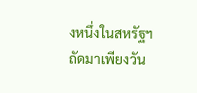งหนึ่งในสหรัฐฯ
ถัดมาเพียงวัน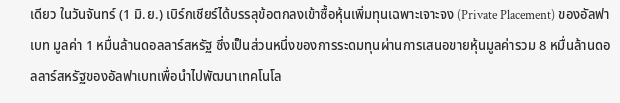เดียว ในวันจันทร์ (1 มิ.ย.) เบิร์กเชียร์ได้บรรลุข้อตกลงเข้าซื้อหุ้นเพิ่มทุนเฉพาะเจาะจง (Private Placement) ของอัลฟาเบท มูลค่า 1 หมื่นล้านดอลลาร์สหรัฐ ซึ่งเป็นส่วนหนึ่งของการระดมทุนผ่านการเสนอขายหุ้นมูลค่ารวม 8 หมื่นล้านดอลลาร์สหรัฐของอัลฟาเบทเพื่อนำไปพัฒนาเทคโนโล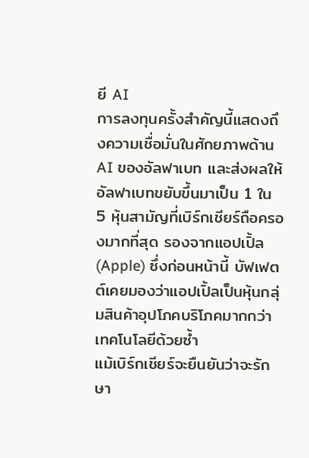ยี AI
การลงทุนครั้งสำคัญนี้แสดงถึงความเชื่อมั่นในศักยภาพด้าน AI ของอัลฟาเบท และส่งผลให้อัลฟาเบทขยับขึ้นมาเป็น 1 ใน 5 หุ้นสามัญที่เบิร์กเชียร์ถือครองมากที่สุด รองจากแอปเปิ้ล (Apple) ซึ่งก่อนหน้านี้ บัฟเฟตต์เคยมองว่าแอปเปิ้ลเป็นหุ้นกลุ่มสินค้าอุปโภคบริโภคมากกว่าเทคโนโลยีด้วยซ้ำ
แม้เบิร์กเชียร์จะยืนยันว่าจะรักษา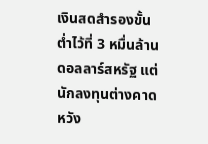เงินสดสำรองขั้นต่ำไว้ที่ 3 หมื่นล้านดอลลาร์สหรัฐ แต่นักลงทุนต่างคาดหวัง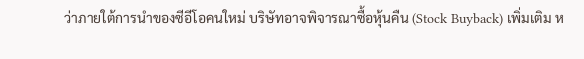ว่าภายใต้การนำของซีอีโอคนใหม่ บริษัทอาจพิจารณาซื้อหุ้นคืน (Stock Buyback) เพิ่มเติม ห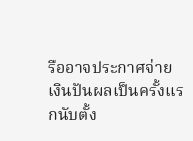รืออาจประกาศจ่ายเงินปันผลเป็นครั้งแรกนับตั้ง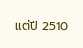แต่ปี 2510